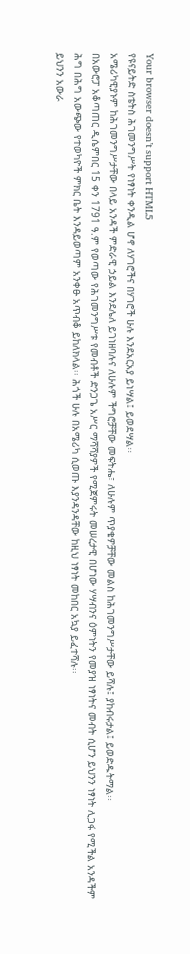Your browser doesn’t support HTML5
የዩናይትድ ስቴትስ ሕገመንግሥት የነፃነት ቀንዲል ሆኖ ለሃገሮችና በሃገሮች ሁሉ እንደአርአያ ይነሣል፤ ይወደሣል፡፡
አሜሪካዊያኑም ከሕገመንግሥታቸው በላይ አንዳች ምድራዊ ኃይል እንደሌለ ይገነዘባሉና ለሁሉም ችግሮቻቸው መፍትሔ፣ ለሁሉም ጥያቄዎቻቸው መልስ ከሕገመንግሥታቸው ይሻሉ፤ ያከብሩታል፤ ይወድዱትማል፡፡
በአውሮፓ አቆጣጠር ዲሴምበር 15 ቀን 1791 ዓ.ም የወጣው የሕገመንግሥቱ የመብቶች ድንጋጌ አሥር ማሻሻያዎች የሚጀምሩት መሠረታዊ በሆነው ሃሣብንና ዕምነትን የመያዝ ነፃነትና መብት ሲሆን ይህንን ነፃነት ሊጋፋ የሚችል አንዳችም ሕግ በሕግ አውጭው የተወካዮች ምክር ቤት እንዳይወጣም አንቀፁ አጥብቆ ይከለክላል፡፡ ሕጎች ሁሉ በአሜሪካ ሲወጡ እያንዳንዳቸው ከዚህ ነፃነት መከበር አኳያ ይፈተሻሉ፡፡
ይህንን አውራ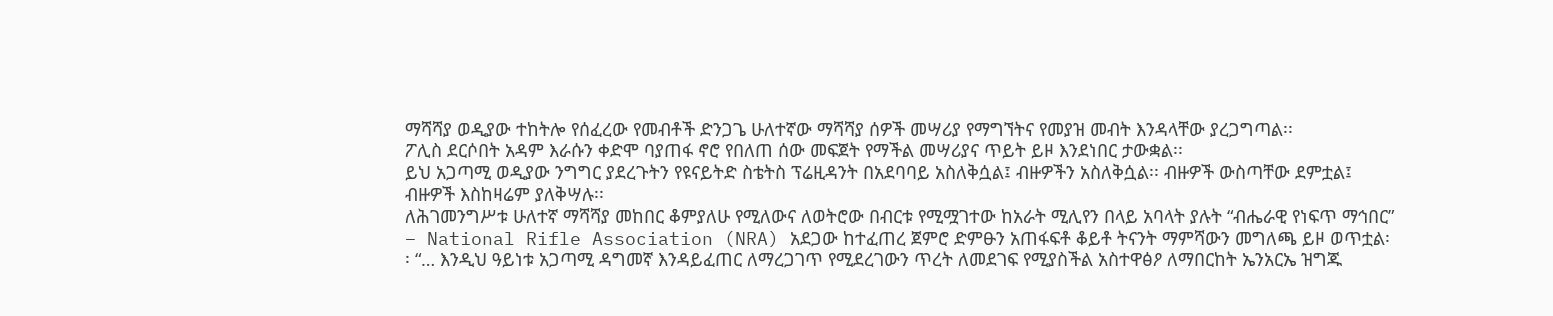ማሻሻያ ወዲያው ተከትሎ የሰፈረው የመብቶች ድንጋጌ ሁለተኛው ማሻሻያ ሰዎች መሣሪያ የማግኘትና የመያዝ መብት እንዳላቸው ያረጋግጣል፡፡
ፖሊስ ደርሶበት አዳም እራሱን ቀድሞ ባያጠፋ ኖሮ የበለጠ ሰው መፍጀት የማችል መሣሪያና ጥይት ይዞ እንደነበር ታውቋል፡፡
ይህ አጋጣሚ ወዲያው ንግግር ያደረጉትን የዩናይትድ ስቴትስ ፕሬዚዳንት በአደባባይ አስለቅሷል፤ ብዙዎችን አስለቅሷል፡፡ ብዙዎች ውስጣቸው ደምቷል፤ ብዙዎች እስከዛሬም ያለቅሣሉ፡፡
ለሕገመንግሥቱ ሁለተኛ ማሻሻያ መከበር ቆምያለሁ የሚለውና ለወትሮው በብርቱ የሚሟገተው ከአራት ሚሊየን በላይ አባላት ያሉት “ብሔራዊ የነፍጥ ማኅበር” – National Rifle Association (NRA) አደጋው ከተፈጠረ ጀምሮ ድምፁን አጠፋፍቶ ቆይቶ ትናንት ማምሻውን መግለጫ ይዞ ወጥቷል፡፡ “… እንዲህ ዓይነቱ አጋጣሚ ዳግመኛ እንዳይፈጠር ለማረጋገጥ የሚደረገውን ጥረት ለመደገፍ የሚያስችል አስተዋፅዖ ለማበርከት ኤንአርኤ ዝግጁ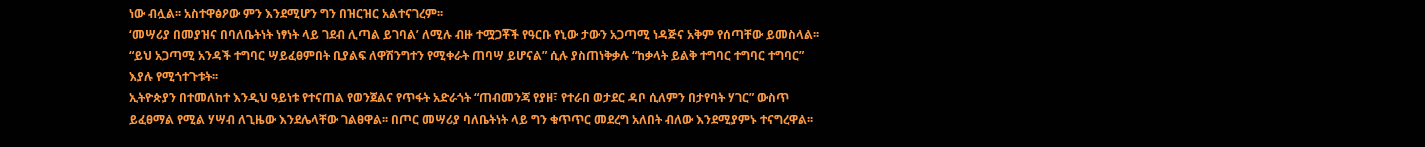ነው ብሏል፡፡ አስተዋፅዖው ምን እንደሚሆን ግን በዝርዝር አልተናገረም፡፡
‘መሣሪያ በመያዝና በባለቤትነት ነፃነት ላይ ገደብ ሊጣል ይገባል’ ለሚሉ ብዙ ተሟጋቾች የዓርቡ የኒው ታውን አጋጣሚ ነዳጅና አቅም የሰጣቸው ይመስላል፡፡ “ይህ አጋጣሚ አንዳች ተግባር ሣይፈፀምበት ቢያልፍ ለዋሽንግተን የሚቀራት ጠባሣ ይሆናል” ሲሉ ያስጠነቅቃሉ “ከቃላት ይልቅ ተግባር ተግባር ተግባር” እያሉ የሚጎተጉቱት፡፡
ኢትዮጵያን በተመለከተ እንዲህ ዓይነቱ የተናጠል የወንጀልና የጥፋት አድራጎት “ጠብመንጃ የያዘ፣ የተራበ ወታደር ዳቦ ሲለምን በታየባት ሃገር” ውስጥ ይፈፀማል የሚል ሃሣብ ለጊዜው እንደሌላቸው ገልፀዋል፡፡ በጦር መሣሪያ ባለቤትነት ላይ ግን ቁጥጥር መደረግ አለበት ብለው እንደሚያምኑ ተናግረዋል፡፡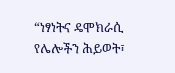“ነፃነትና ዴሞክራሲ የሌሎችን ሕይወት፣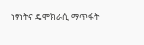ነፃነትና ዴሞክራሲ ማጥፋት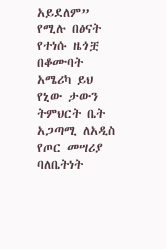አይደለም” የሚሉ በፅናት የተነሱ ዜጎቿ በቆሙባት አሜሪካ ይህ የኒው ታውን ትምህርት ቤት አጋጣሚ ለአዲስ የጦር መሣሪያ ባለቤትነት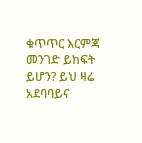ቁጥጥር እርምጃ መንገድ ይከፍት ይሆን? ይህ ዛሬ አደባባይና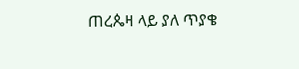ጠረጴዛ ላይ ያለ ጥያቄ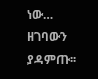ነው…
ዘገባውን ያዳምጡ፡፡